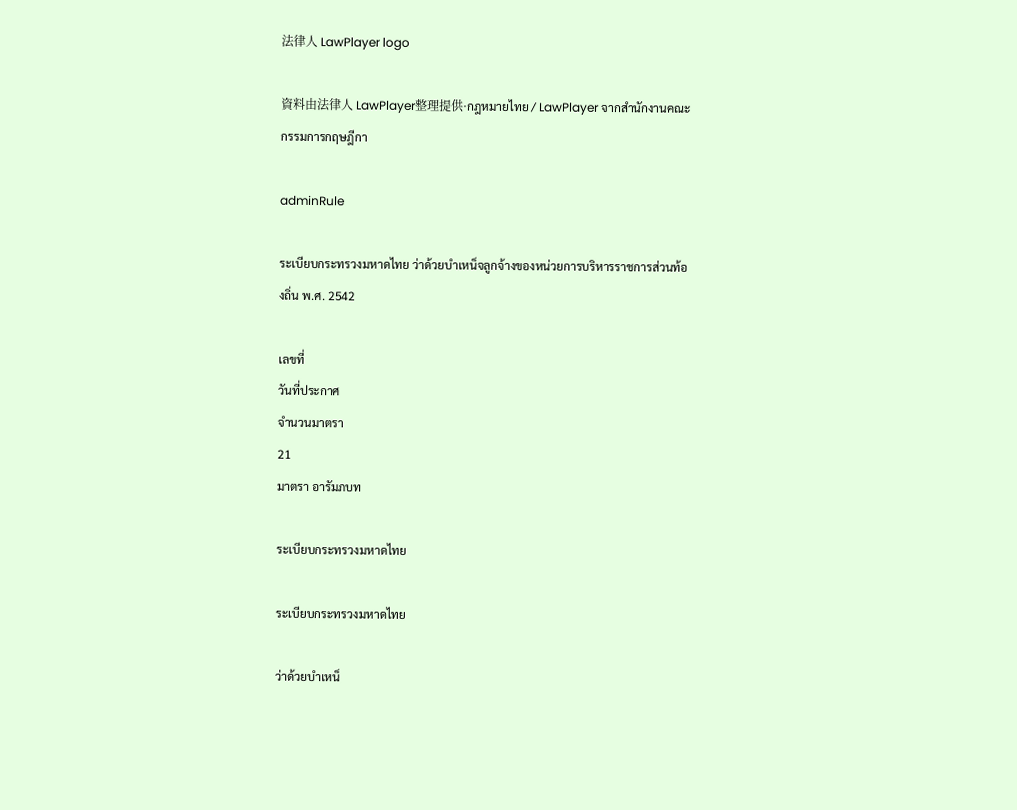法律人 LawPlayer logo

資料由法律人 LawPlayer整理提供·กฎหมายไทย / LawPlayer จากสำนักงานคณะกรรมการกฤษฎีกา

adminRule

ระเบียบกระทรวงมหาดไทย ว่าด้วยบำเหน็จลูกจ้างของหน่วยการบริหารราชการส่วนท้องถิ่น พ.ศ. 2542

เลขที่
วันที่ประกาศ
จำนวนมาตรา
21
มาตรา อารัมภบท

ระเบียบกระทรวงมหาดไทย

ระเบียบกระทรวงมหาดไทย

ว่าด้วยบำเหน็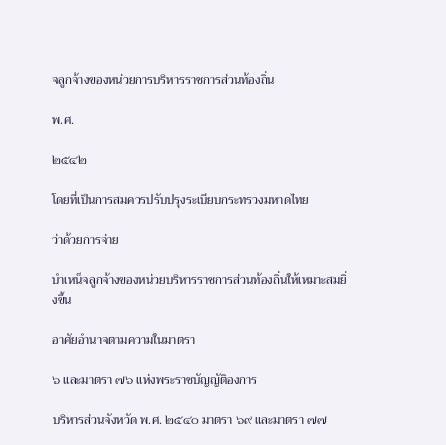จลูกจ้างของหน่วยการบริหารราชการส่วนท้องถิ่น

พ.ศ.

๒๕๔๒

โดยที่เป็นการสมควรปรับปรุงระเบียบกระทรวงมหาดไทย

ว่าด้วยการจ่าย

บำเหน็จลูกจ้างของหน่วยบริหารราชการส่วนท้องถิ่นให้เหมาะสมยิ่งขึ้น

อาศัยอำนาจตามความในมาตรา

๖ และมาตรา ๗๖ แห่งพระราชบัญญัติองการ

บริหารส่วนจังหวัด พ.ศ. ๒๕๔๐ มาตรา ๖๙ และมาตรา ๗๗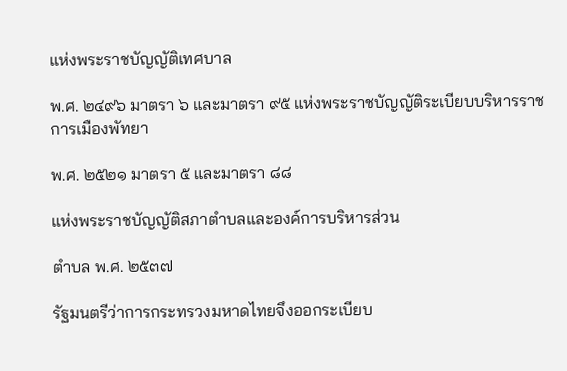แห่งพระราชบัญญัติเทศบาล

พ.ศ. ๒๔๙๖ มาตรา ๖ และมาตรา ๙๕ แห่งพระราชบัญญัติระเบียบบริหารราชการเมืองพัทยา

พ.ศ. ๒๕๒๑ มาตรา ๕ และมาตรา ๘๘

แห่งพระราชบัญญัติสภาตำบลและองค์การบริหารส่วน

ตำบล พ.ศ. ๒๕๓๗

รัฐมนตรีว่าการกระทรวงมหาดไทยจึงออกระเบียบ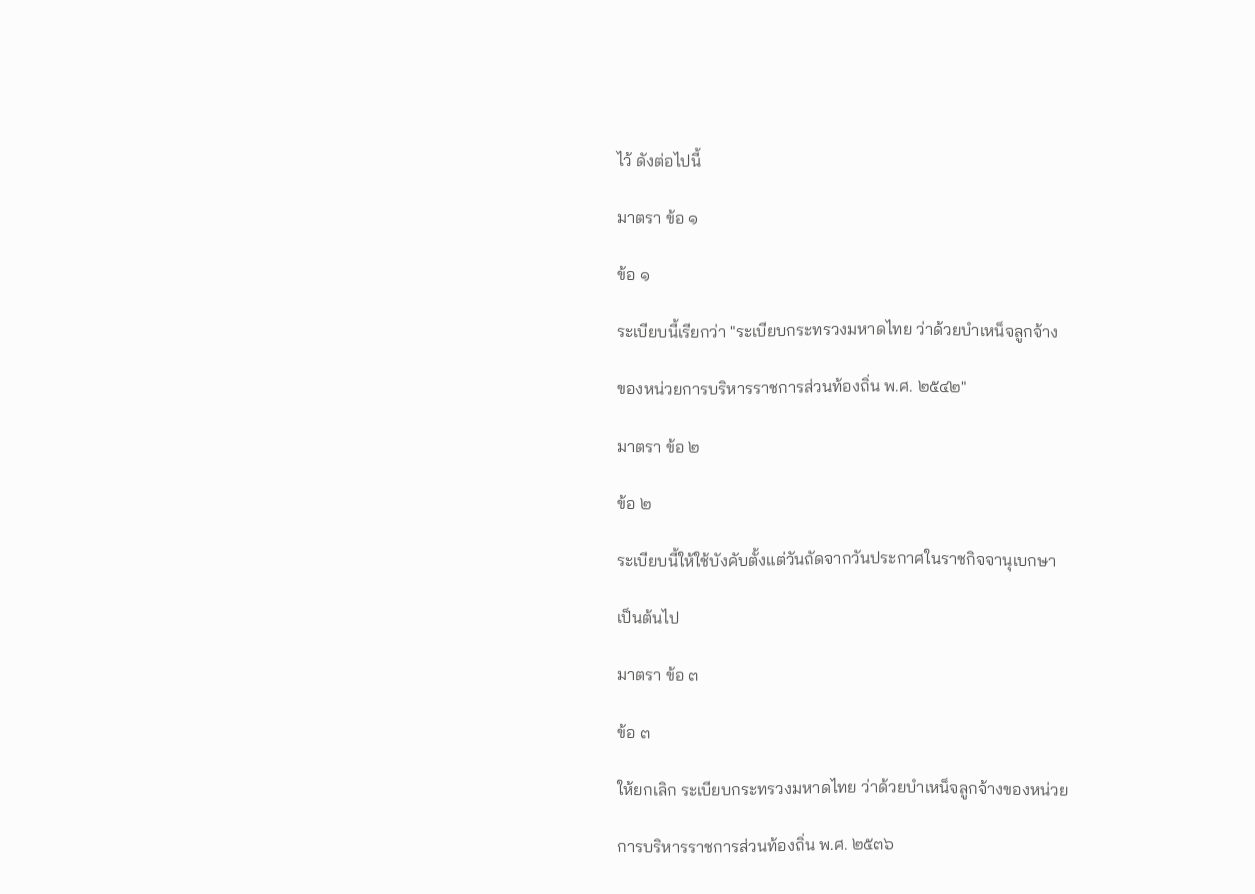ไว้ ดังต่อไปนี้

มาตรา ข้อ ๑

ข้อ ๑

ระเบียบนี้เรียกว่า "ระเบียบกระทรวงมหาดไทย ว่าด้วยบำเหน็จลูกจ้าง

ของหน่วยการบริหารราชการส่วนท้องถิ่น พ.ศ. ๒๕๔๒"

มาตรา ข้อ ๒

ข้อ ๒

ระเบียบนี้ให้ใช้บังคับตั้งแต่วันถัดจากวันประกาศในราชกิจจานุเบกษา

เป็นต้นไป

มาตรา ข้อ ๓

ข้อ ๓

ให้ยกเลิก ระเบียบกระทรวงมหาดไทย ว่าด้วยบำเหน็จลูกจ้างของหน่วย

การบริหารราชการส่วนท้องถิ่น พ.ศ. ๒๕๓๖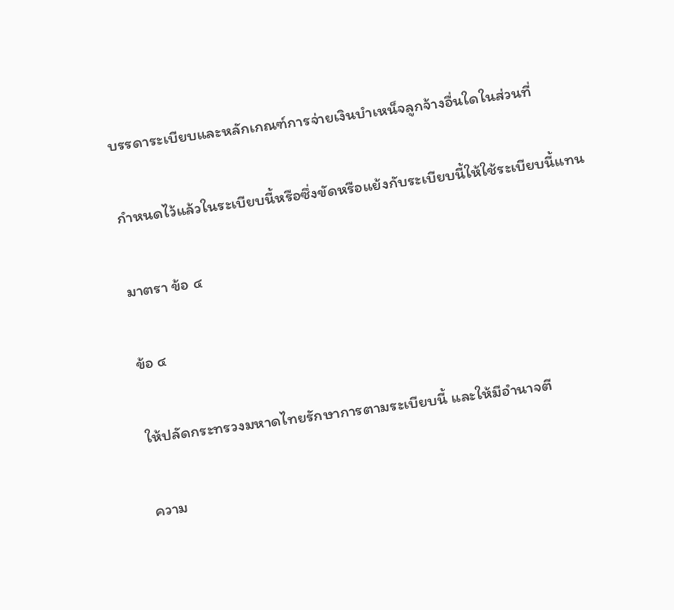บรรดาระเบียบและหลักเกณฑ์การจ่ายเงินบำเหน็จลูกจ้างอื่นใดในส่วนที่

กำหนดไว้แล้วในระเบียบนี้หรือซึ่งขัดหรือแย้งกับระเบียบนี้ให้ใช้ระเบียบนี้แทน

มาตรา ข้อ ๔

ข้อ ๔

ให้ปลัดกระทรวงมหาดไทยรักษาการตามระเบียบนี้ และให้มีอำนาจตี

ความ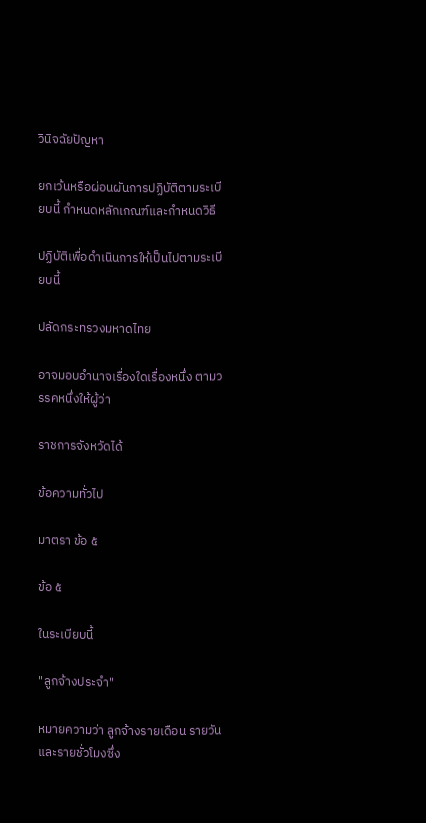วินิจฉัยปัญหา

ยกเว้นหรือผ่อนผันการปฏิบัติตามระเบียบนี้ กำหนดหลักเกณฑ์และกำหนดวิธี

ปฏิบัติเพื่อดำเนินการให้เป็นไปตามระเบียบนี้

ปลัดกระทรวงมหาดไทย

อาจมอบอำนาจเรื่องใดเรื่องหนึ่ง ตามวรรคหนึ่งให้ผู้ว่า

ราชการจังหวัดได้

ข้อความทั่วไป

มาตรา ข้อ ๕

ข้อ ๕

ในระเบียบนี้

"ลูกจ้างประจำ"

หมายความว่า ลูกจ้างรายเดือน รายวัน และรายชั่วโมงซึ่ง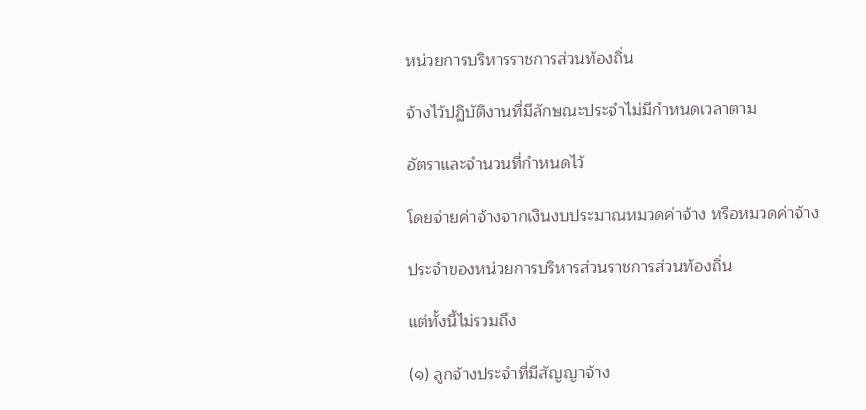หน่วยการบริหารราชการส่วนท้องถิ่น

จ้างไว้ปฏิบัติงานที่มีลักษณะประจำไม่มีกำหนดเวลาตาม

อัตราและจำนวนที่กำหนดไว้

โดยจ่ายค่าจ้างจากเงินงบประมาณหมวดค่าจ้าง หรือหมวดค่าจ้าง

ประจำของหน่วยการบริหารส่วนราชการส่วนท้องถิ่น

แต่ทั้งนี้ไม่รวมถึง

(๑) ลูกจ้างประจำที่มีสัญญาจ้าง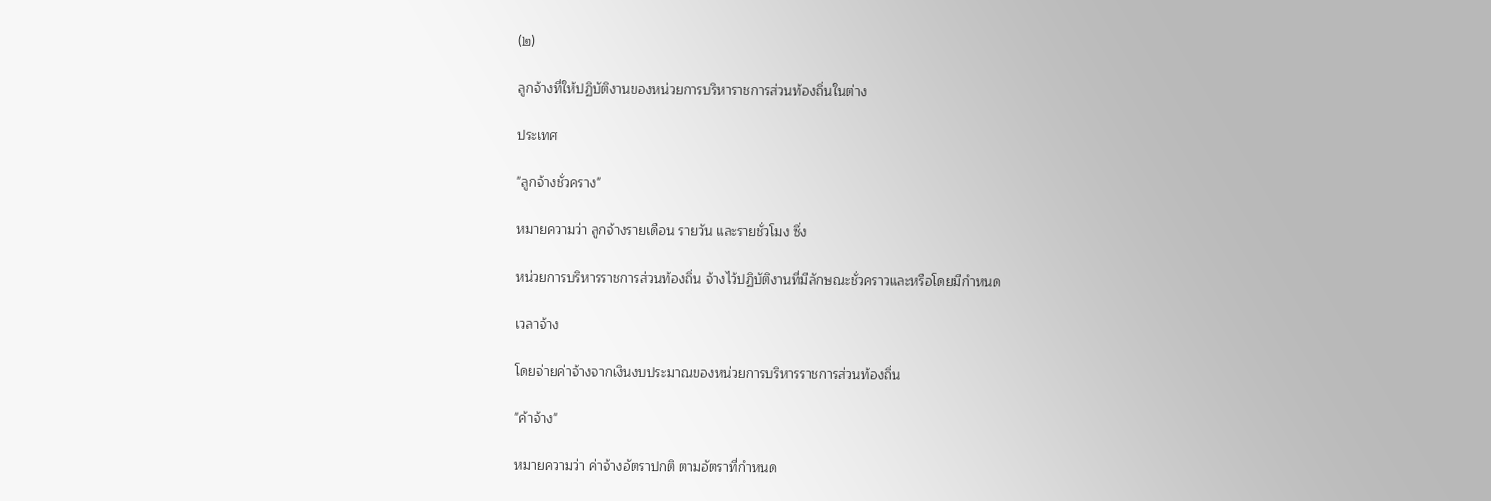(๒)

ลูกจ้างที่ให้ปฏิบัติงานของหน่วยการบริหาราชการส่วนท้องถิ่นในต่าง

ประเทศ

"ลูกจ้างชั่วคราง"

หมายความว่า ลูกจ้างรายเดือน รายวัน และรายชั่วโมง ซึ่ง

หน่วยการบริหารราชการส่วนท้องถิ่น จ้างไว้ปฏิบัติงานที่มีลักษณะชั่วคราวและหรือโดยมีกำหนด

เวลาจ้าง

โดยจ่ายค่าจ้างจากเงินงบประมาณของหน่วยการบริหารราชการส่วนท้องถิ่น

"ค้าจ้าง"

หมายความว่า ค่าจ้างอัตราปกติ ตามอัตราที่กำหนด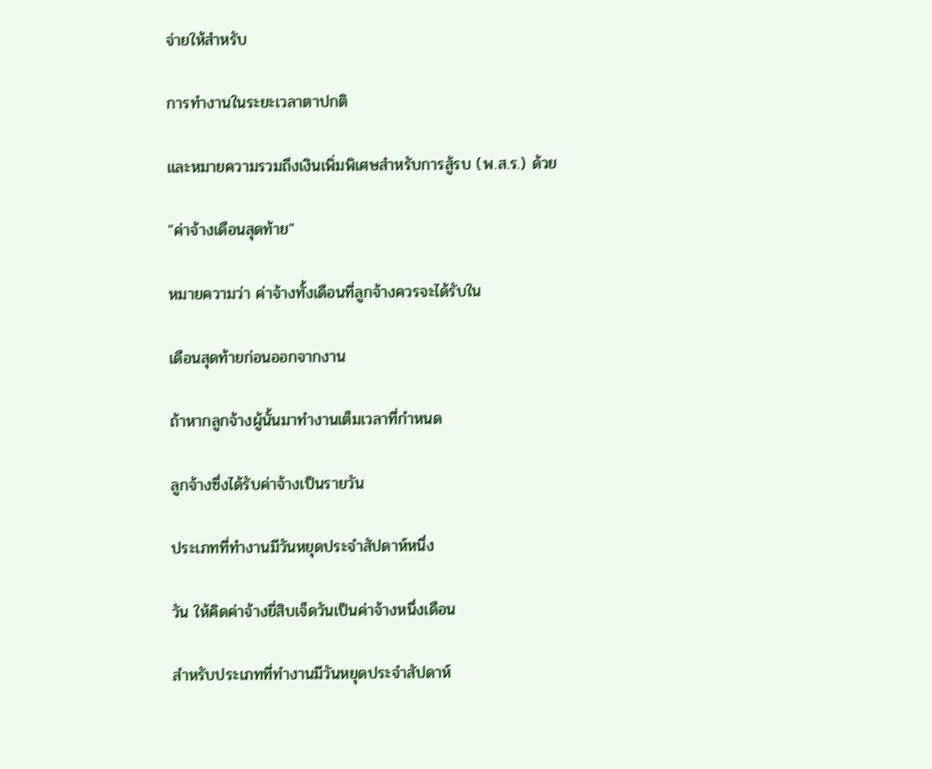จ่ายให้สำหรับ

การทำงานในระยะเวลาตาปกติ

และหมายความรวมถึงเงินเพิ่มพิเศษสำหรับการสู้รบ (พ.ส.ร.) ด้วย

"ค่าจ้างเดือนสุดท้าย"

หมายความว่า ค่าจ้างทั้งเดือนที่ลูกจ้างควรจะได้รับใน

เดือนสุดท้ายก่อนออกจากงาน

ถ้าหากลูกจ้างผู้นั้นมาทำงานเต็มเวลาที่กำหนด

ลูกจ้างซึ่งได้รับค่าจ้างเป็นรายวัน

ประเภทที่ทำงานมีวันหยุดประจำสัปดาห์หนึ่ง

วัน ให้คิดค่าจ้างยี่สิบเจ็ดวันเป็นค่าจ้างหนึ่งเดือน

สำหรับประเภทที่ทำงานมีวันหยุดประจำสัปดาห์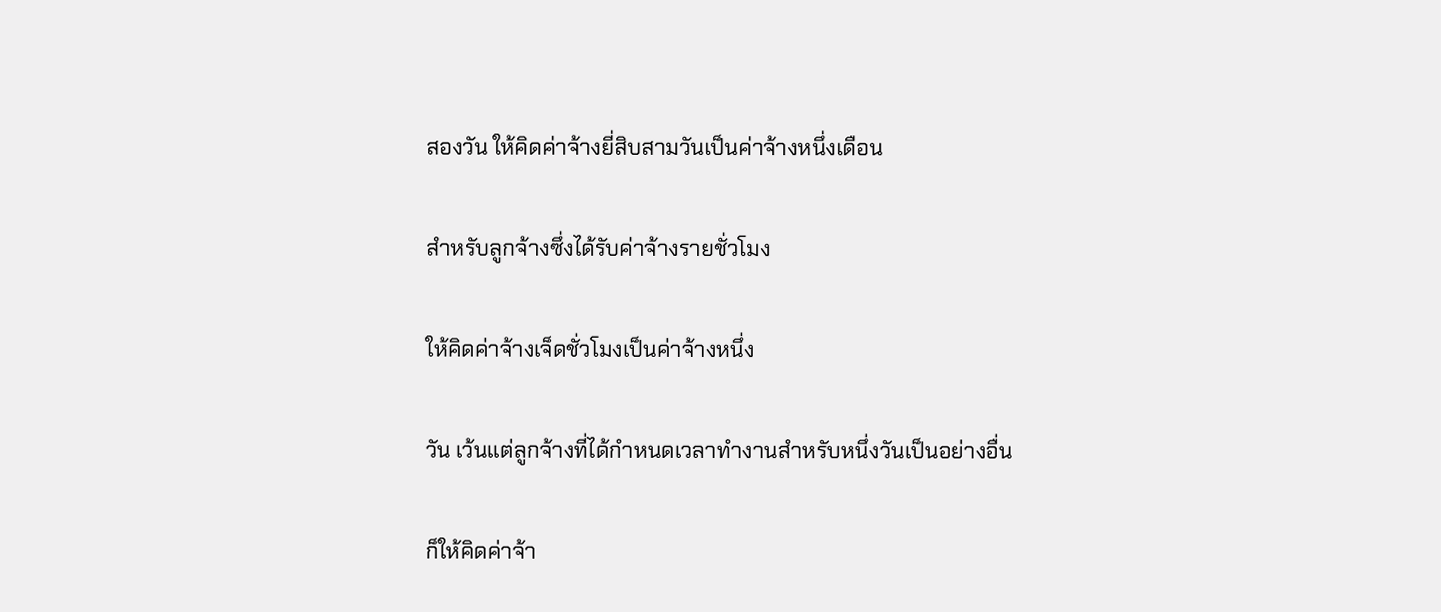สองวัน ให้คิดค่าจ้างยี่สิบสามวันเป็นค่าจ้างหนึ่งเดือน

สำหรับลูกจ้างซึ่งได้รับค่าจ้างรายชั่วโมง

ให้คิดค่าจ้างเจ็ดชั่วโมงเป็นค่าจ้างหนึ่ง

วัน เว้นแต่ลูกจ้างที่ได้กำหนดเวลาทำงานสำหรับหนึ่งวันเป็นอย่างอื่น

ก็ให้คิดค่าจ้า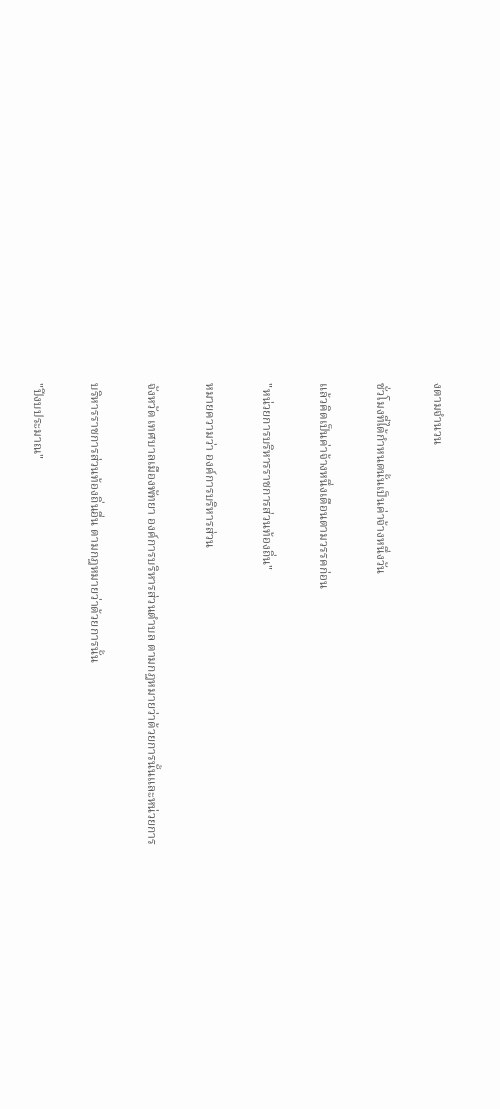งตามจำนวน

ชั่วโมงที่ได้กำหนดนั้นเป็นค่าจ้างหนึ่งวัน

แล้วคิดเป็นค่าจ้างหนึ่งเดือนตามวรรคก่อน

"หน่วยการบริหารราชการส่วนท้องถิ่น"

หมายความว่า องค์การบริหารส่วน

จังหวัด เทศบาลเมืองพัทยา องค์การบริหารส่วนตำบล ตามกฎหมายว่าด้วยการนั้นและหน่วยการ

บริหารราชการส่วนท้องถิ่นอื่น ตามกฎหมายว่าด้วยการนั้น

"ปีงบประมาณ"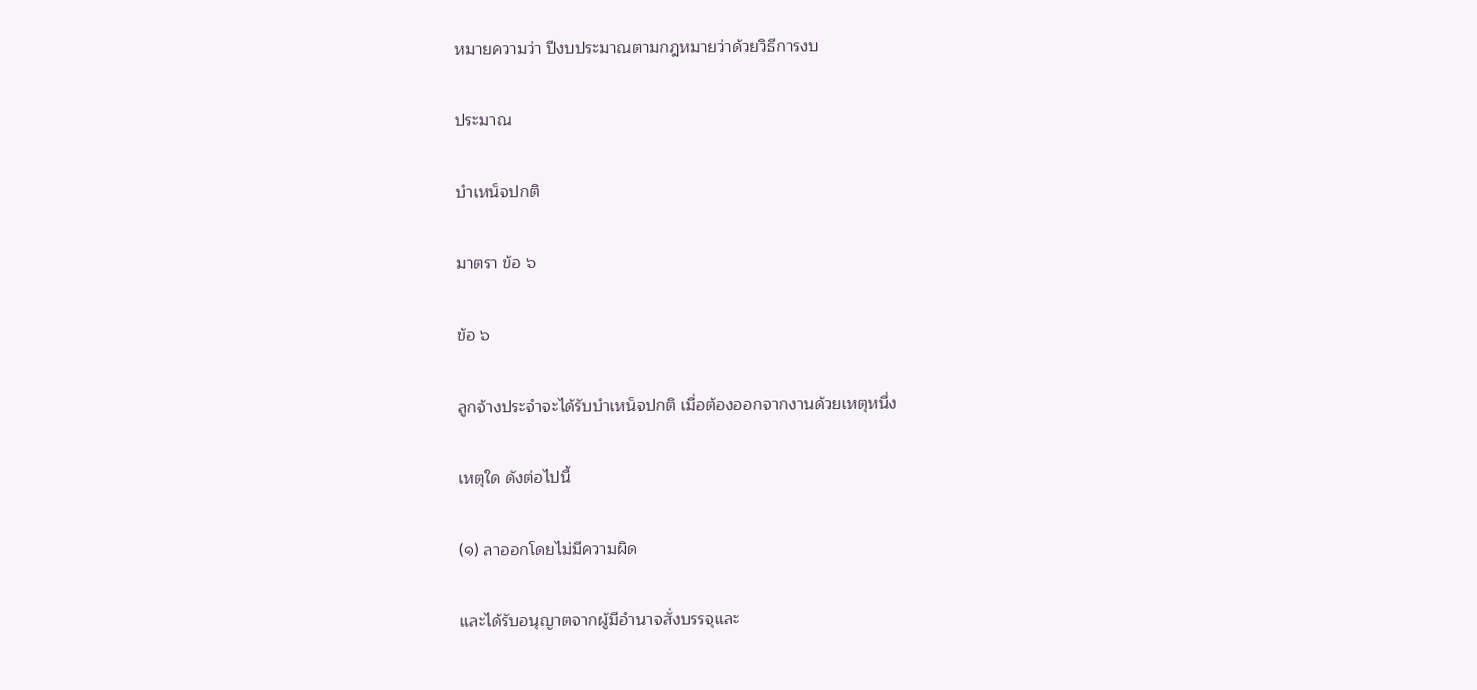หมายความว่า ปีงบประมาณตามกฎหมายว่าด้วยวิธีการงบ

ประมาณ

บำเหน็จปกติ

มาตรา ข้อ ๖

ข้อ ๖

ลูกจ้างประจำจะได้รับบำเหน็จปกติ เมื่อต้องออกจากงานด้วยเหตุหนึ่ง

เหตุใด ดังต่อไปนี้

(๑) ลาออกโดยไม่มีความผิด

และได้รับอนุญาตจากผู้มีอำนาจสั่งบรรจุและ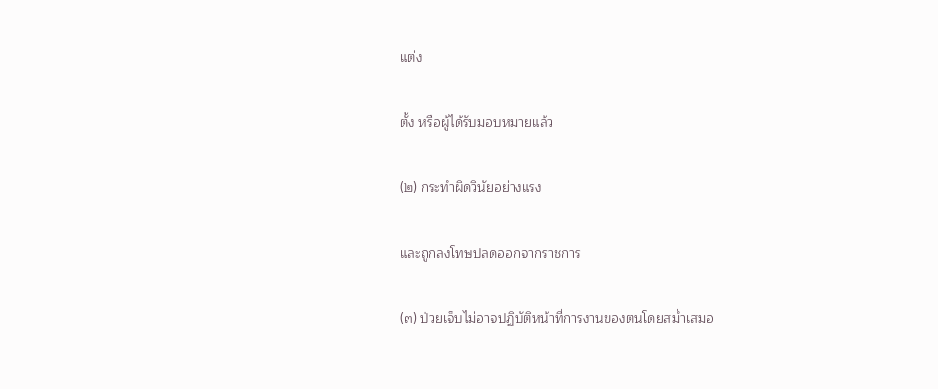แต่ง

ตั้ง หรือผู้ได้รับมอบหมายแล้ว

(๒) กระทำผิดวินัยอย่างแรง

และถูกลงโทษปลดออกจากราชการ

(๓) ป่วยเจ็บไม่อาจปฏิบัติหน้าที่การงานของตนโดยสม่ำเสมอ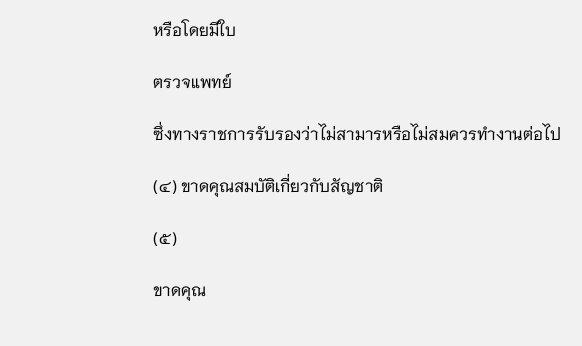หรือโดยมีใบ

ตรวจแพทย์

ซึ่งทางราชการรับรองว่าไม่สามารหรือไม่สมควรทำงานต่อไป

(๔) ขาดคุณสมบัติเกี่ยวกับสัญชาติ

(๕)

ขาดคุณ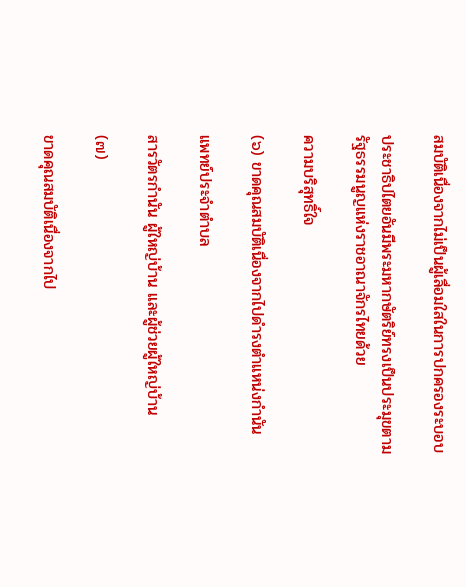สมบัติเนื่องจากไม่เป็นผู้เลื่อมใสในการปกครองระบอบ

ประชาธิปไตยอันมีพระมหากษัตริย์ทรงเป็นประมุขตามรัฐธรรมนูญแห่งราชอาณาจักรไทยด้วย

ความบริสุทธิ์ใจ

(๖) ขาดคุณสมบัติเนื่องจากไปดำรงตำแหน่งกำนัน

แพทย์ประจำตำบล

สารวัตรกำนัน ผู้ใหญ่บ้าน และผู้ช่วยผู้ใหญ่บ้าน

(๗)

ขาดคุณสมบัติเนื่องจากไป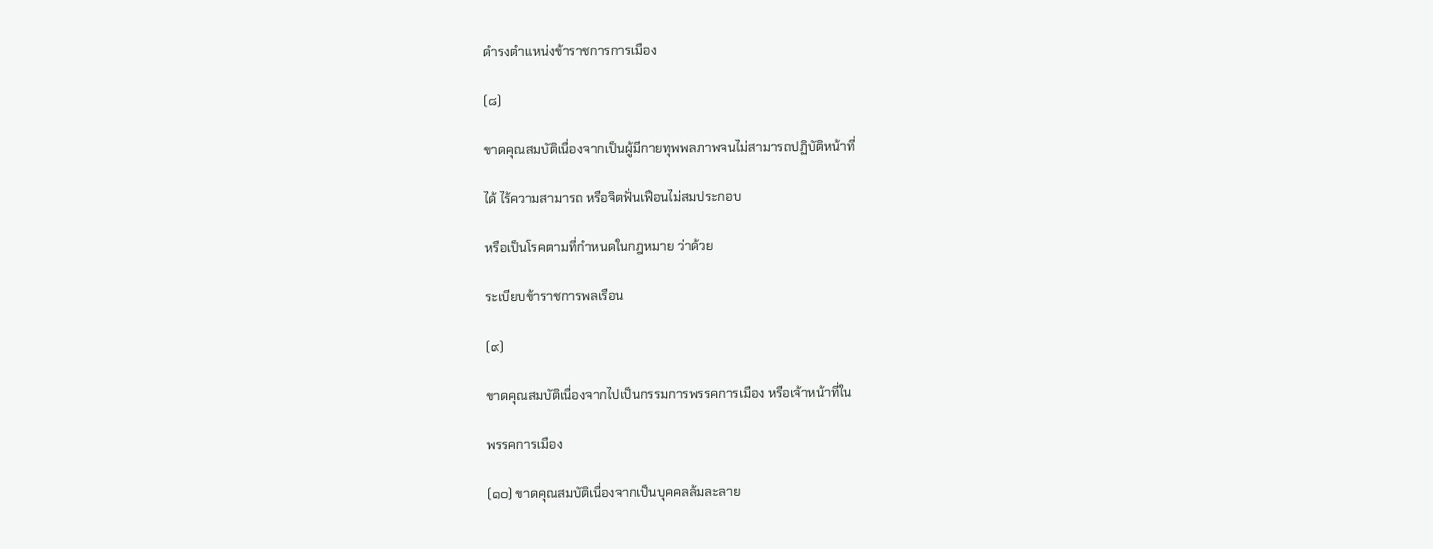ดำรงตำแหน่งข้าราชการการเมือง

(๘)

ขาดคุณสมบัติเนื่องจากเป็นผู้มีกายทุพพลภาพจนไม่สามารถปฏิบัติหน้าที่

ได้ ไร้ความสามารถ หรือจิตฟั่นเฟือนไม่สมประกอบ

หรือเป็นโรคตามที่กำหนดในกฎหมาย ว่าด้วย

ระเบียบข้าราชการพลเรือน

(๙)

ขาดคุณสมบัติเนื่องจากไปเป็นกรรมการพรรคการเมือง หรือเจ้าหน้าที่ใน

พรรคการเมือง

(๑๐) ขาดคุณสมบัติเนื่องจากเป็นบุคคลล้มละลาย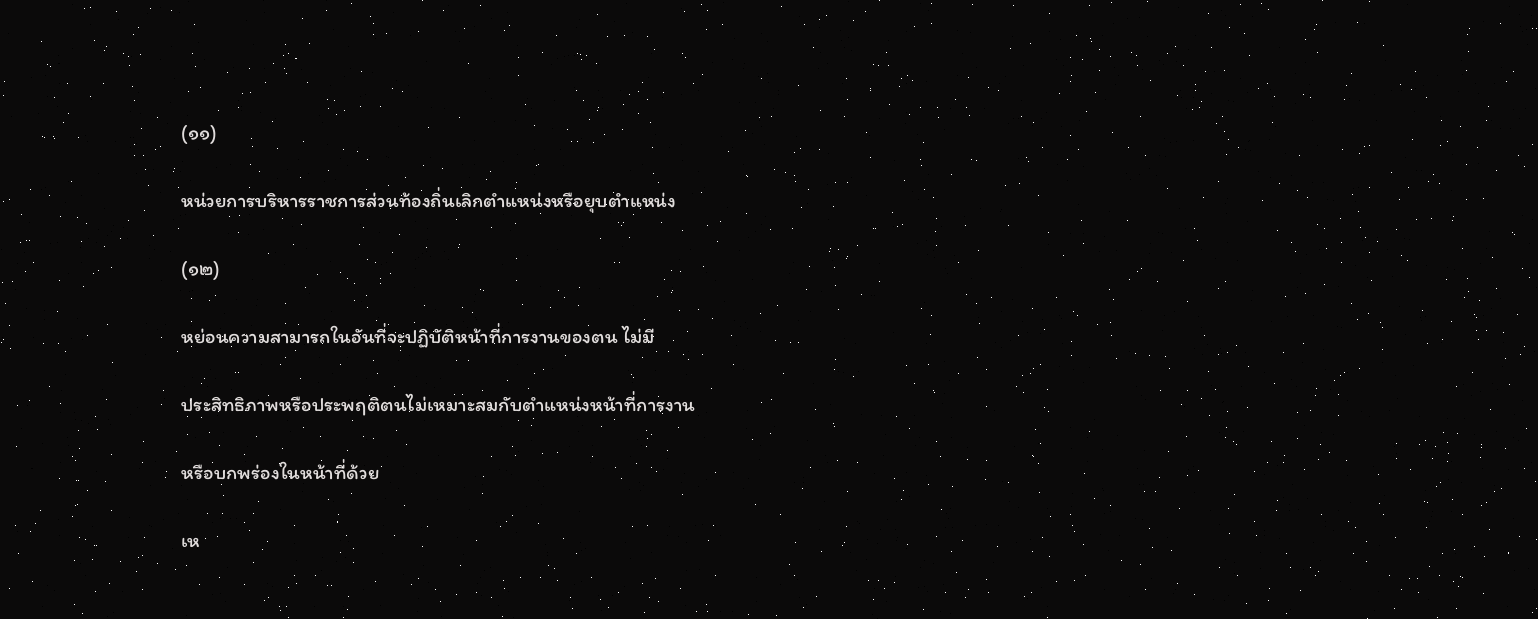(๑๑)

หน่วยการบริหารราชการส่วนท้องถิ่นเลิกตำแหน่งหรือยุบตำแหน่ง

(๑๒)

หย่อนความสามารถในอันที่จะปฏิบัติหน้าที่การงานของตน ไม่มี

ประสิทธิภาพหรือประพฤติตนไม่เหมาะสมกับตำแหน่งหน้าที่การงาน

หรือบกพร่องในหน้าที่ด้วย

เห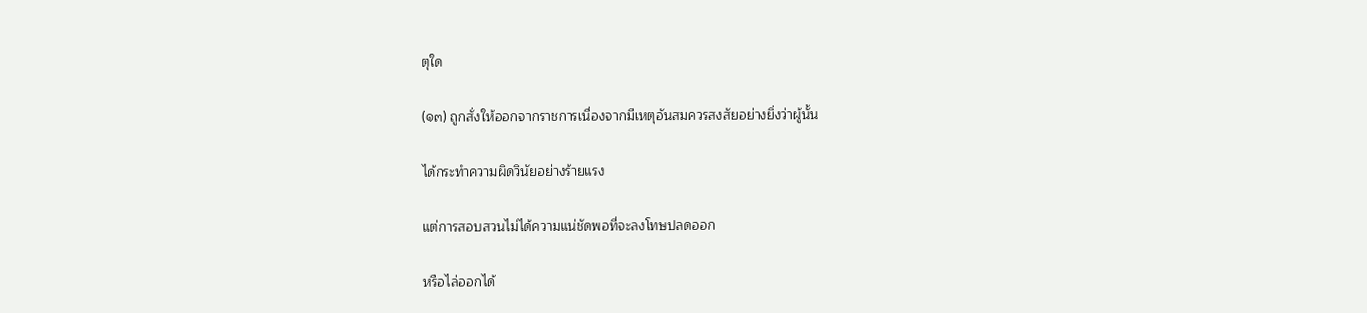ตุใด

(๑๓) ถูกสั่งให้ออกจากราชการเนื่องจากมีเหตุอันสมควรสงสัยอย่างยิ่งว่าผู้นั้น

ได้กระทำความผิดวินัยอย่างร้ายแรง

แต่การสอบสวนไม่ได้ความแน่ชัดพอที่จะลงโทษปลดออก

หรือไล่ออกได้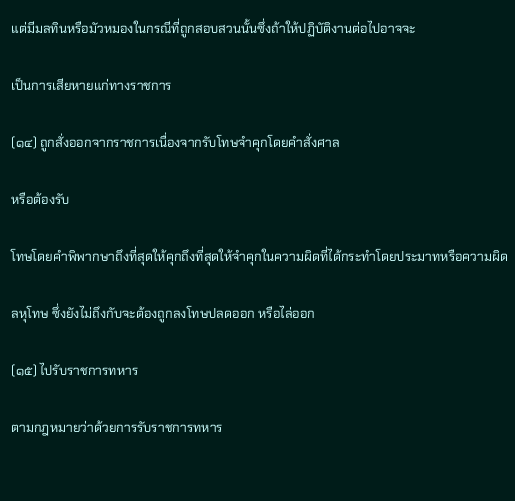แต่มีมลทินหรือมัวหมองในกรณีที่ถูกสอบสวนนั้นซึ่งถ้าให้ปฏิบัติงานต่อไปอาจจะ

เป็นการเสียหายแก่ทางราชการ

(๑๔) ถูกสั่งออกจากราชการเนื่องจากรับโทษจำคุกโดยคำสั่งศาล

หรือต้องรับ

โทษโดยคำพิพากษาถึงที่สุดให้คุกถึงที่สุดให้จำคุกในความผิดที่ได้กระทำโดยประมาทหรือความผิด

ลหุโทษ ซึ่งยังไม่ถึงกับจะต้องถูกลงโทษปลดออก หรือไล่ออก

(๑๕) ไปรับราชการทหาร

ตามกฎหมายว่าด้วยการรับราชการทหาร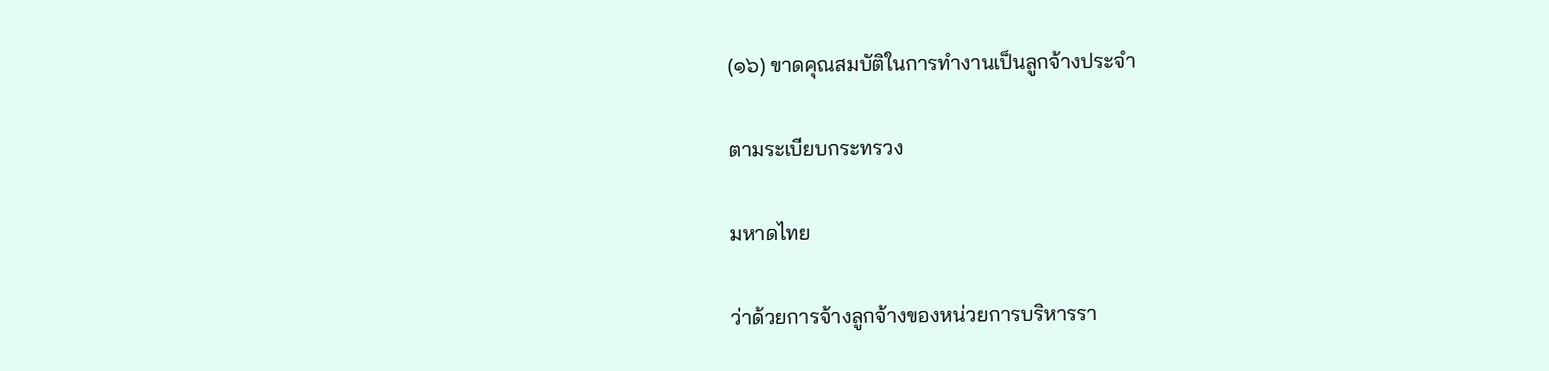(๑๖) ขาดคุณสมบัติในการทำงานเป็นลูกจ้างประจำ

ตามระเบียบกระทรวง

มหาดไทย

ว่าด้วยการจ้างลูกจ้างของหน่วยการบริหารรา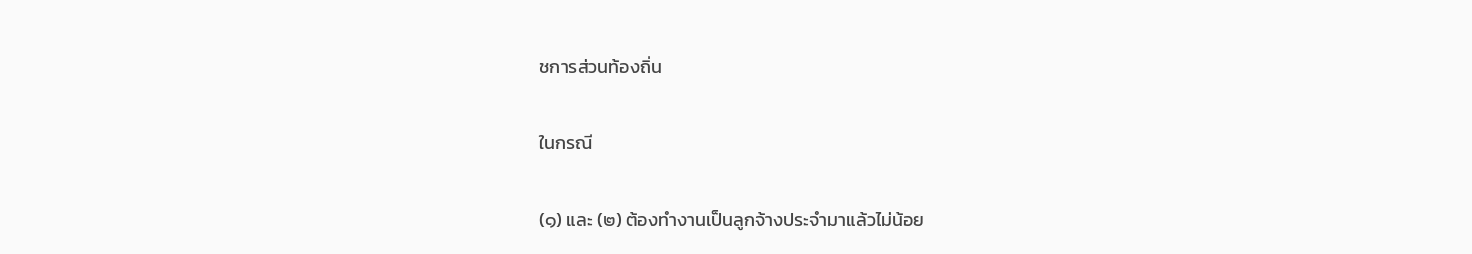ชการส่วนท้องถิ่น

ในกรณี

(๑) และ (๒) ต้องทำงานเป็นลูกจ้างประจำมาแล้วไม่น้อย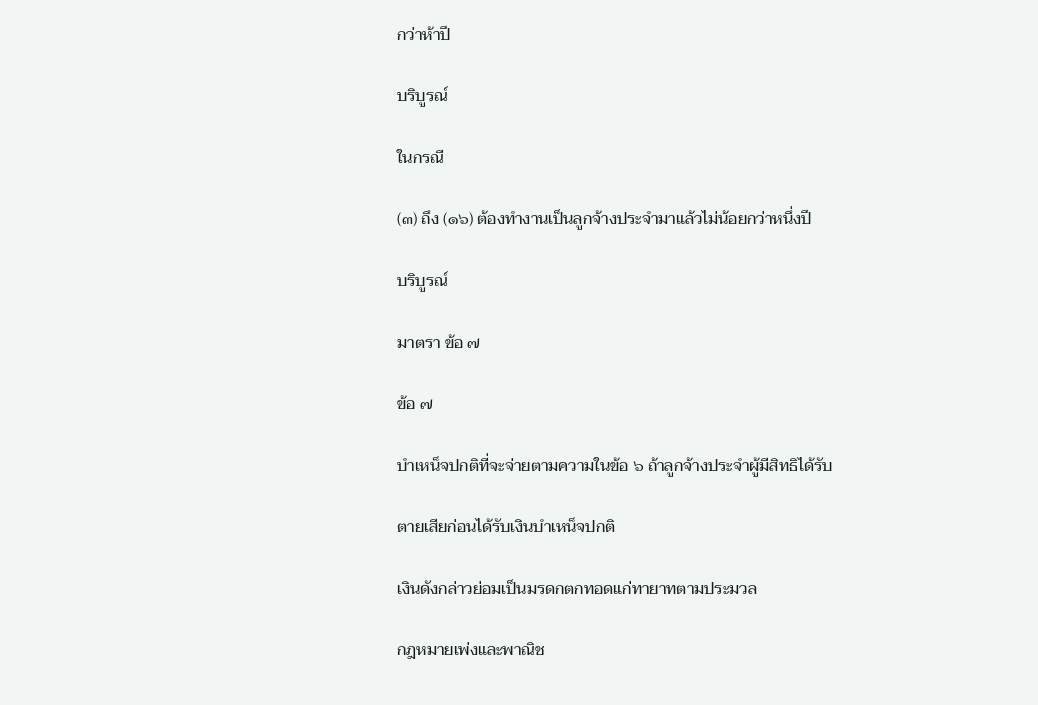กว่าห้าปี

บริบูรณ์

ในกรณี

(๓) ถึง (๑๖) ต้องทำงานเป็นลูกจ้างประจำมาแล้วไม่น้อยกว่าหนึ่งปี

บริบูรณ์

มาตรา ข้อ ๗

ข้อ ๗

บำเหน็จปกติที่จะจ่ายตามความในข้อ ๖ ถ้าลูกจ้างประจำผู้มีสิทธิได้รับ

ตายเสียก่อนได้รับเงินบำเหน็จปกติ

เงินดังกล่าวย่อมเป็นมรดกตกทอดแก่ทายาทตามประมวล

กฎหมายเพ่งและพาณิช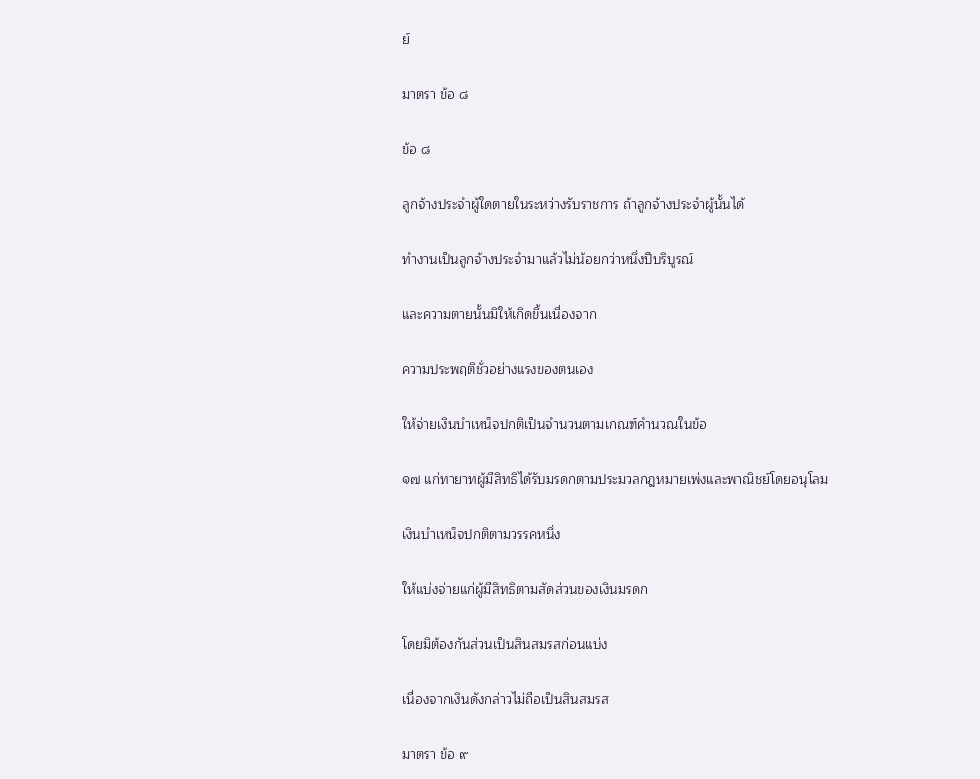ย์

มาตรา ข้อ ๘

ข้อ ๘

ลูกจ้างประจำผู้ใดตายในระหว่างรับราชการ ถ้าลูกจ้างประจำผู้นั้นได้

ทำงานเป็นลูกจ้างประจำมาแล้วไม่น้อยกว่าหนึ่งปีบริบูรณ์

และความตายนั้นมิให้เกิดขึ้นเนื่องจาก

ความประพฤติชั่วอย่างแรงของตนเอง

ให้จ่ายเงินบำเหน็จปกติเป็นจำนวนตามเกณฑ์คำนวณในข้อ

๑๗ แก่ทายาทผู้มีสิทธิได้รับมรดกตามประมวลกฎหมายเพ่งและพาณิชย์โดยอนุโลม

เงินบำเหน็จปกติตามวรรคหนึ่ง

ให้แบ่งจ่ายแก่ผู้มีสิทธิตามสัดส่วนของเงินมรดก

โดยมิต้องกันส่วนเป็นสินสมรสก่อนแบ่ง

เนื่องจากเงินดังกล่าวไม่ถือเป็นสินสมรส

มาตรา ข้อ ๙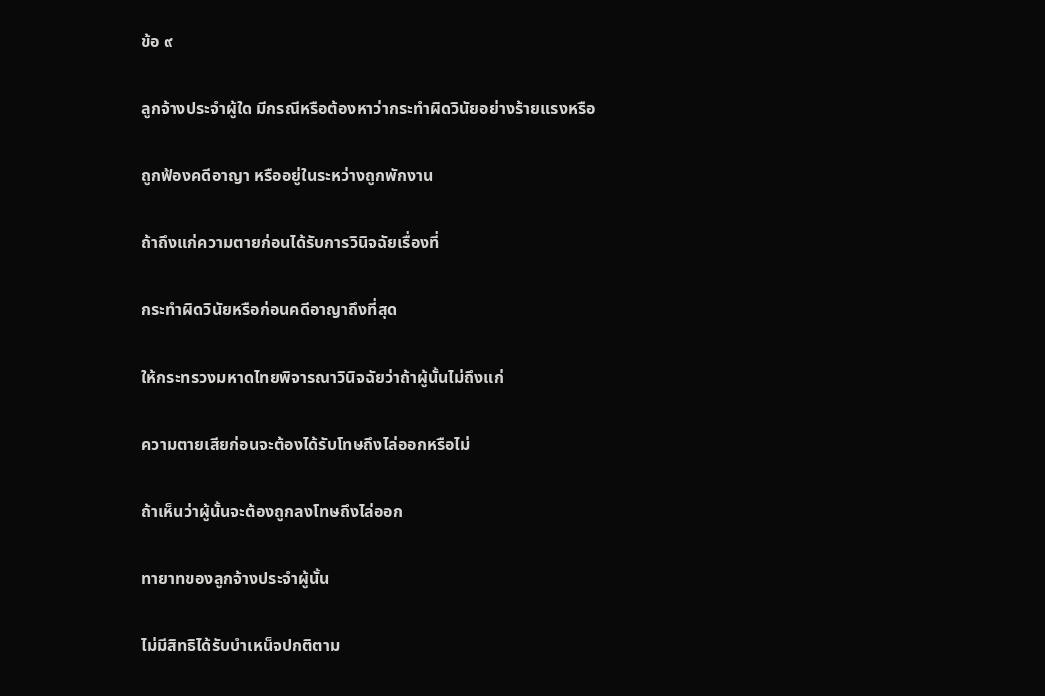ข้อ ๙

ลูกจ้างประจำผู้ใด มีกรณีหรือต้องหาว่ากระทำผิดวินัยอย่างร้ายแรงหรือ

ถูกฟ้องคดีอาญา หรืออยู่ในระหว่างถูกพักงาน

ถ้าถึงแก่ความตายก่อนได้รับการวินิจฉัยเรื่องที่

กระทำผิดวินัยหรือก่อนคดีอาญาถึงที่สุด

ให้กระทรวงมหาดไทยพิจารณาวินิจฉัยว่าถ้าผู้นั้นไม่ถึงแก่

ความตายเสียก่อนจะต้องได้รับโทษถึงไล่ออกหรือไม่

ถ้าเห็นว่าผู้นั้นจะต้องถูกลงโทษถึงไล่ออก

ทายาทของลูกจ้างประจำผู้นั้น

ไม่มีสิทธิได้รับบำเหน็จปกติตาม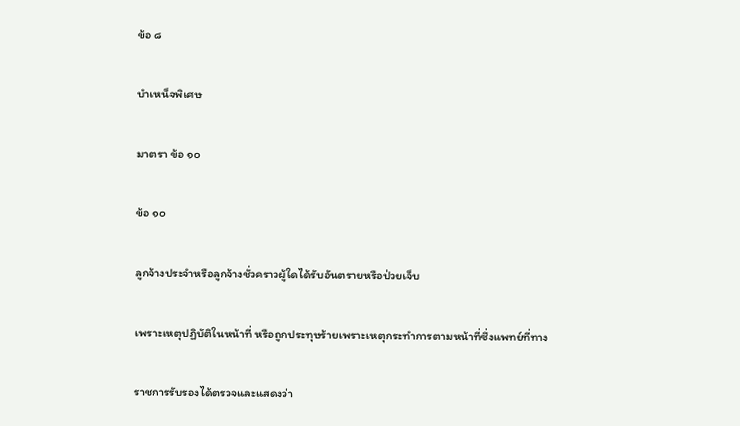ข้อ ๘

บำเหน็จพิเศษ

มาตรา ข้อ ๑๐

ข้อ ๑๐

ลูกจ้างประจำหรือลูกจ้างชั่วคราวผู้ใดได้รับอันตรายหรือป่วยเจ็บ

เพราะเหตุปฏิบัติในหน้าที่ หรือถูกประทุษร้ายเพราะเหตุกระทำการตามหน้าที่ซึ่งแพทย์ที่ทาง

ราชการรับรองได้ตรวจและแสดงว่า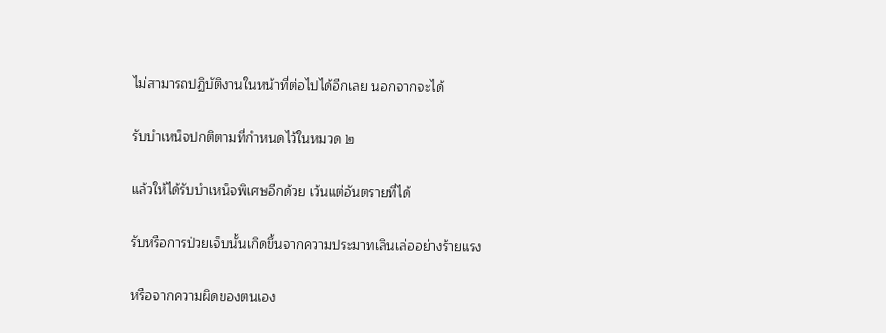ไม่สามารถปฏิบัติงานในหน้าที่ต่อไปได้อีกเลย นอกจากจะได้

รับบำเหน็จปกติตามที่กำหนดไว้ในหมวด ๒

แล้วให้ได้รับบำเหน็จพิเศษอีกด้วย เว้นแต่อันตรายที่ได้

รับหรือการป่วยเจ็บนั้นเกิดขึ้นจากความประมาทเลินเล่ออย่างร้ายแรง

หรือจากความผิดของตนเอง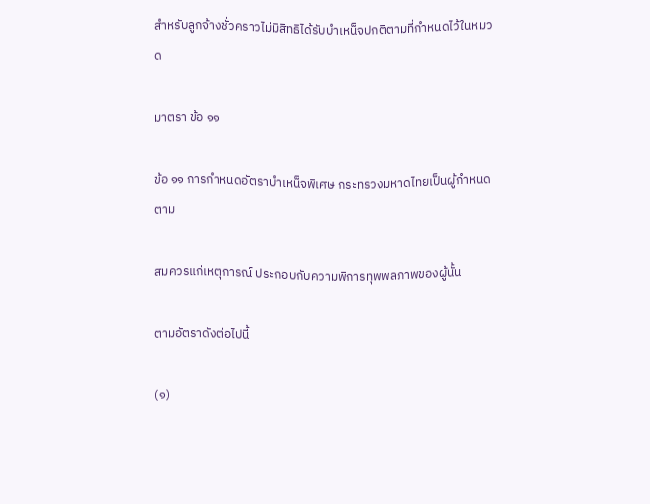สำหรับลูกจ้างชั่วคราวไม่มิสิทธิได้รับบำเหน็จปกติตามที่กำหนดไว้ในหมวด

มาตรา ข้อ ๑๑

ข้อ ๑๑ การกำหนดอัตราบำเหน็จพิเศษ กระทรวงมหาดไทยเป็นผู้กำหนดตาม

สมควรแก่เหตุการณ์ ประกอบกับความพิการทุพพลภาพของผู้นั้น

ตามอัตราดังต่อไปนี้

(๑)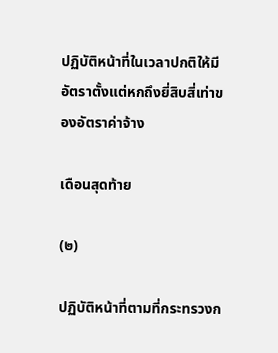ปฏิบัติหน้าที่ในเวลาปกติให้มีอัตราตั้งแต่หกถึงยี่สิบสี่เท่าของอัตราค่าจ้าง

เดือนสุดท้าย

(๒)

ปฏิบัติหน้าที่ตามที่กระทรวงก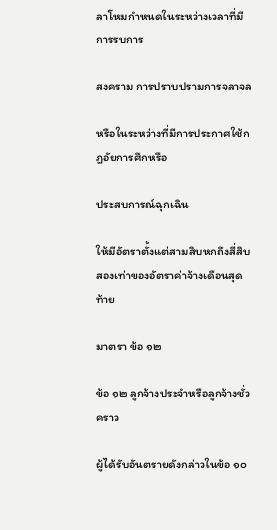ลาโหมกำหนดในระหว่างเวลาที่มีการรบการ

สงคราม การปราบปรามการจลาจล

หรือในระหว่างที่มีการประกาศใช้กฎอัยการศึกหรือ

ประสบการณ์ฉุกเฉิน

ให้มีอัตราตั้งแต่สามสิบหกถึงสี่สิบสองเท่าของอัตราค่าจ้างเดือนสุดท้าย

มาตรา ข้อ ๑๒

ข้อ ๑๒ ลูกจ้างประจำหรือลูกจ้างชั่วคราว

ผู้ได้รับอันตรายดังกล่าวในข้อ ๑๐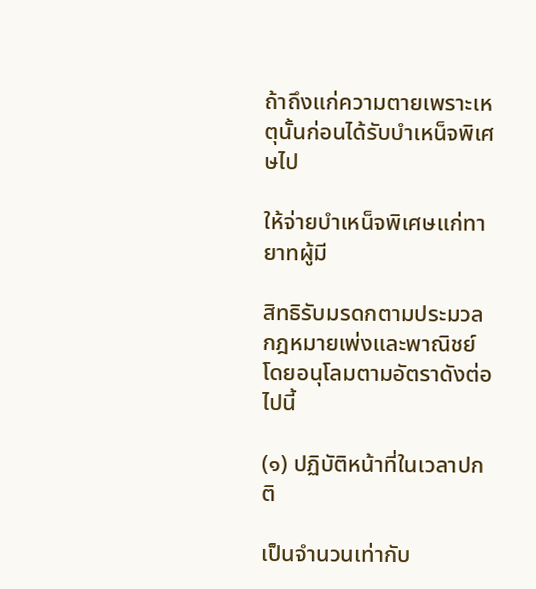ถ้าถึงแก่ความตายเพราะเหตุนั้นก่อนได้รับบำเหน็จพิเศษไป

ให้จ่ายบำเหน็จพิเศษแก่ทายาทผู้มี

สิทธิรับมรดกตามประมวลกฎหมายเพ่งและพาณิชย์โดยอนุโลมตามอัตราดังต่อไปนี้

(๑) ปฏิบัติหน้าที่ในเวลาปกติ

เป็นจำนวนเท่ากับ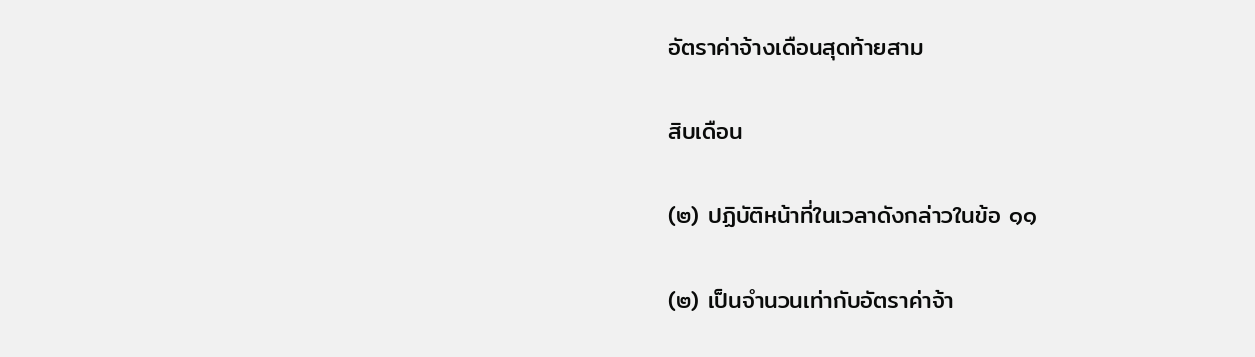อัตราค่าจ้างเดือนสุดท้ายสาม

สิบเดือน

(๒) ปฏิบัติหน้าที่ในเวลาดังกล่าวในข้อ ๑๑

(๒) เป็นจำนวนเท่ากับอัตราค่าจ้า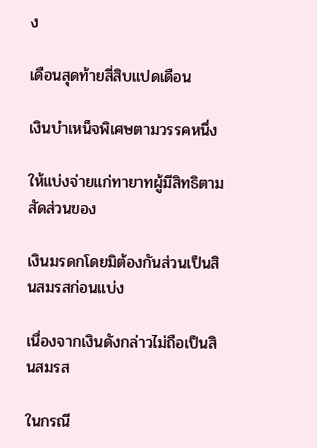ง

เดือนสุดท้ายสี่สิบแปดเดือน

เงินบำเหน็จพิเศษตามวรรคหนึ่ง

ให้แบ่งจ่ายแก่ทายาทผู้มีสิทธิตามสัดส่วนของ

เงินมรดกโดยมิต้องกันส่วนเป็นสินสมรสก่อนแบ่ง

เนื่องจากเงินดังกล่าวไม่ถือเป็นสินสมรส

ในกรณี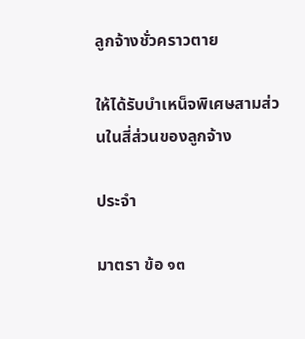ลูกจ้างชั่วคราวตาย

ให้ได้รับบำเหน็จพิเศษสามส่วนในสี่ส่วนของลูกจ้าง

ประจำ

มาตรา ข้อ ๑๓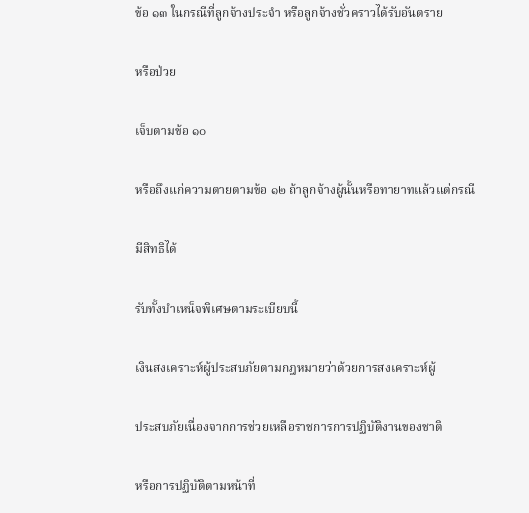ข้อ ๑๓ ในกรณีที่ลูกจ้างประจำ หรือลูกจ้างชั่วคราวได้รับอันตราย

หรือป่วย

เจ็บตามข้อ ๑๐

หรือถึงแก่ความตายตามข้อ ๑๒ ถ้าลูกจ้างผู้นั้นหรือทายาทแล้วแต่กรณี

มีสิทธิได้

รับทั้งบำเหน็จพิเศษตามระเบียบนี้

เงินสงเคราะห์ผู้ประสบภัยตามกฎหมายว่าด้วยการสงเคราะห์ผู้

ประสบภัยเนื่องจากการช่วยเหลือราชการการปฏิบัติงานของชาติ

หรือการปฏิบัติตามหน้าที่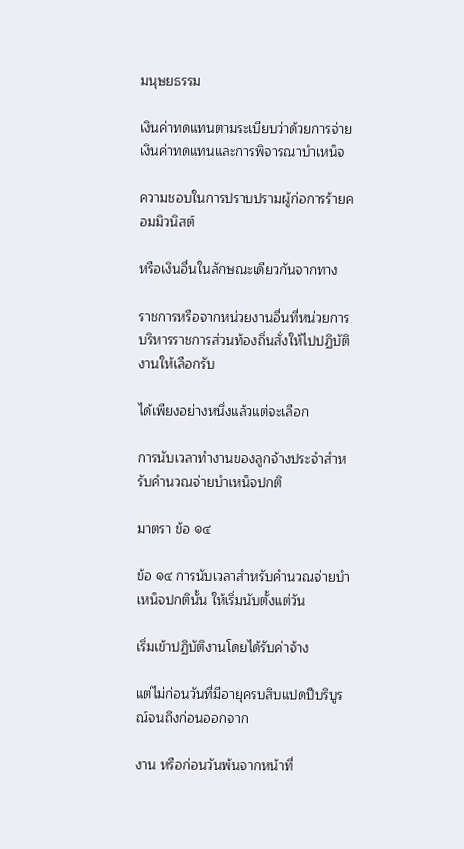มนุษยธรรม

เงินค่าทดแทนตามระเบียบว่าด้วยการจ่ายเงินค่าทดแทนและการพิจารณาบำเหน็จ

ความชอบในการปราบปรามผู้ก่อการร้ายคอมมิวนิสต์

หรือเงินอื่นในลักษณะเดียวกันจากทาง

ราชการหรือจากหน่วยงานอื่นที่หน่วยการบริหารราชการส่วนท้องถิ่นสั่งให้ไปปฏิบัติงานให้เลือกรับ

ได้เพียงอย่างหนึ่งแล้วแต่จะเลือก

การนับเวลาทำงานของลูกจ้างประจำสำหรับคำนวณจ่ายบำเหน็จปกติ

มาตรา ข้อ ๑๔

ข้อ ๑๔ การนับเวลาสำหรับคำนวณจ่ายบำเหน็จปกตินั้น ให้เริ่มนับตั้งแต่วัน

เริ่มเข้าปฏิบัติงานโดยได้รับค่าจ้าง

แต่ไม่ก่อนวันที่มีอายุครบสิบแปดปีบริบูรณ์จนถึงก่อนออกจาก

งาน หรือก่อนวันพ้นจากหน้าที่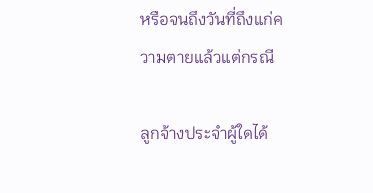หรือจนถึงวันที่ถึงแก่ความตายแล้วแต่กรณี

ลูกจ้างประจำผู้ใดได้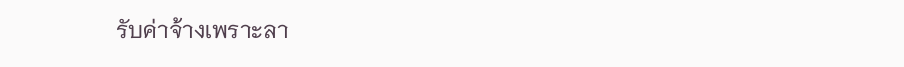รับค่าจ้างเพราะลา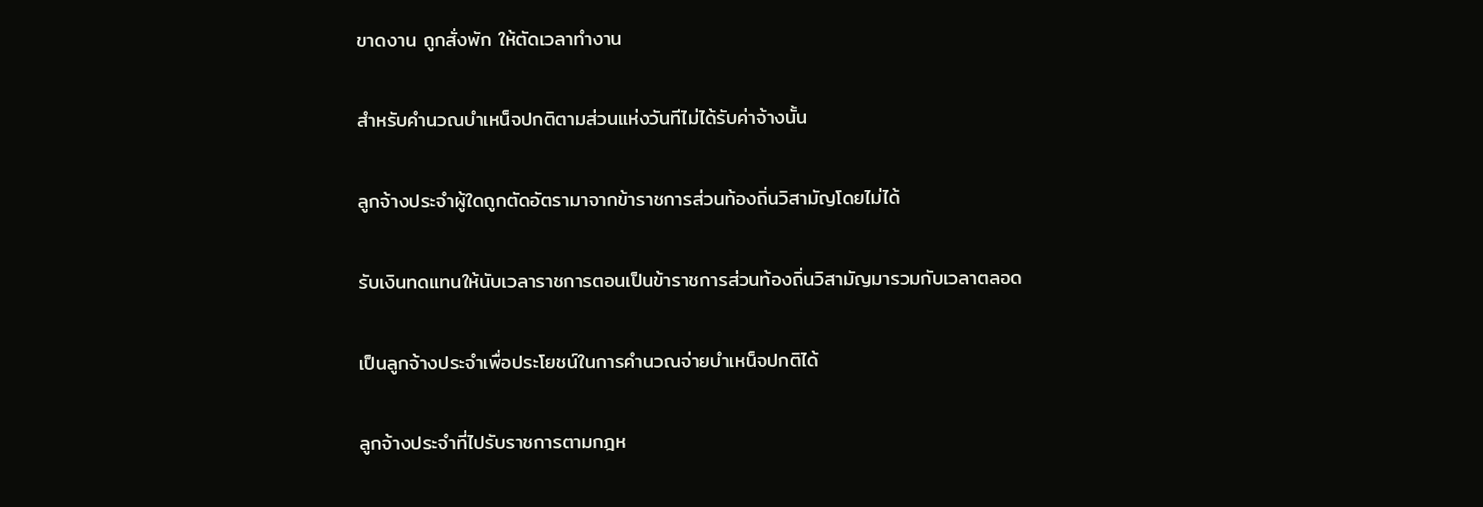ขาดงาน ถูกสั่งพัก ให้ตัดเวลาทำงาน

สำหรับคำนวณบำเหน็จปกติตามส่วนแห่งวันทีไม่ได้รับค่าจ้างนั้น

ลูกจ้างประจำผู้ใดถูกตัดอัตรามาจากข้าราชการส่วนท้องถิ่นวิสามัญโดยไม่ได้

รับเงินทดแทนให้นับเวลาราชการตอนเป็นข้าราชการส่วนท้องถิ่นวิสามัญมารวมกับเวลาตลอด

เป็นลูกจ้างประจำเพื่อประโยชน์ในการคำนวณจ่ายบำเหน็จปกติได้

ลูกจ้างประจำที่ไปรับราชการตามกฎห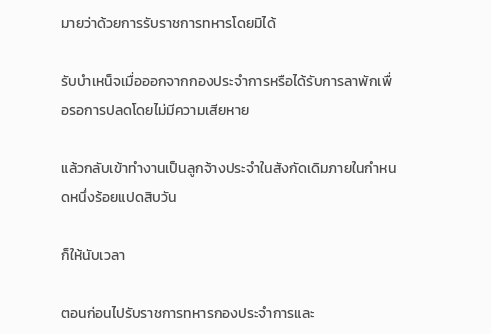มายว่าด้วยการรับราชการทหารโดยมิได้

รับบำเหน็จเมื่อออกจากกองประจำการหรือได้รับการลาพักเพื่อรอการปลดโดยไม่มีความเสียหาย

แล้วกลับเข้าทำงานเป็นลูกจ้างประจำในสังกัดเดิมภายในกำหนดหนึ่งร้อยแปดสิบวัน

ก็ให้นับเวลา

ตอนก่อนไปรับราชการทหารกองประจำการและ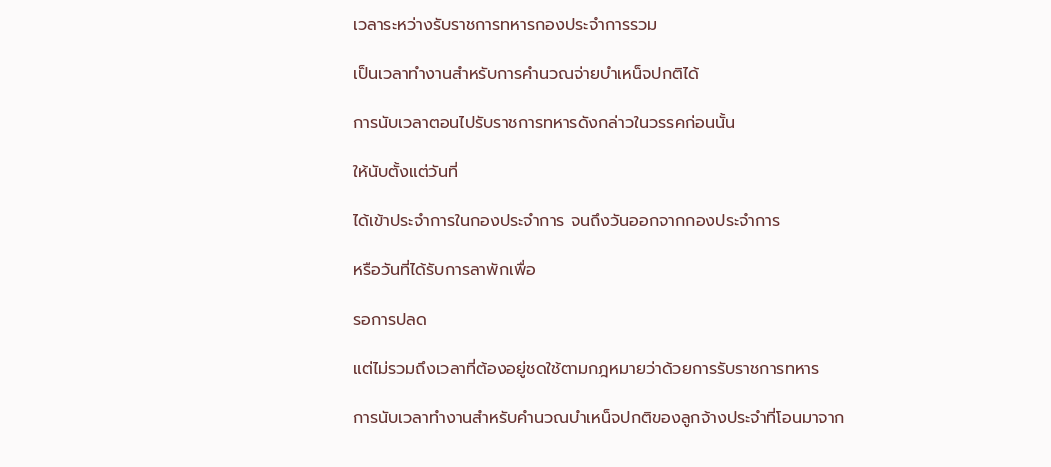เวลาระหว่างรับราชการทหารกองประจำการรวม

เป็นเวลาทำงานสำหรับการคำนวณจ่ายบำเหน็จปกติได้

การนับเวลาตอนไปรับราชการทหารดังกล่าวในวรรคก่อนนั้น

ให้นับตั้งแต่วันที่

ได้เข้าประจำการในกองประจำการ จนถึงวันออกจากกองประจำการ

หรือวันที่ได้รับการลาพักเพื่อ

รอการปลด

แต่ไม่รวมถึงเวลาที่ต้องอยู่ชดใช้ตามกฎหมายว่าด้วยการรับราชการทหาร

การนับเวลาทำงานสำหรับคำนวณบำเหน็จปกติของลูกจ้างประจำที่โอนมาจาก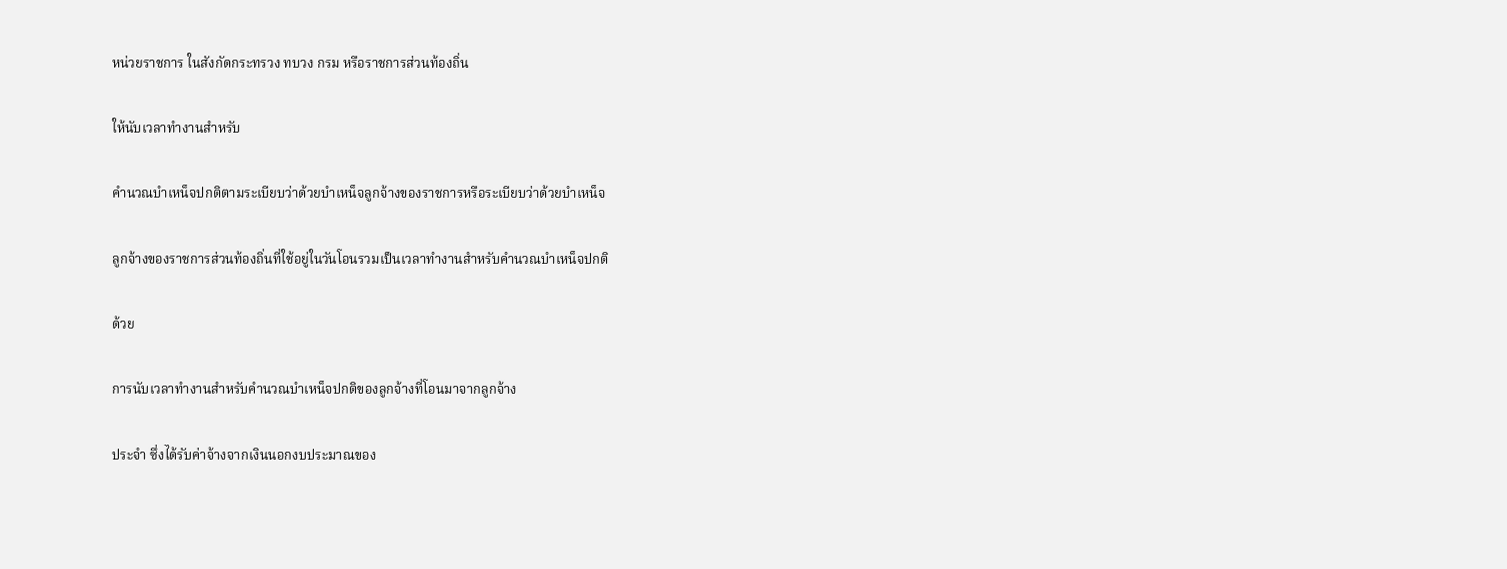หน่วยราชการ ในสังกัดกระทรวง ทบวง กรม หรือราชการส่วนท้องถิ่น

ให้นับเวลาทำงานสำหรับ

คำนวณบำเหน็จปกติตามระเบียบว่าด้วยบำเหน็จลูกจ้างของราชการหรือระเบียบว่าด้วยบำเหน็จ

ลูกจ้างของราชการส่วนท้องถิ่นที่ใช้อยู่ในวันโอนรวมเป็นเวลาทำงานสำหรับคำนวณบำเหน็จปกติ

ด้วย

การนับเวลาทำงานสำหรับคำนวณบำเหน็จปกติของลูกจ้างที่โอนมาจากลูกจ้าง

ประจำ ซึ่งได้รับค่าจ้างจากเงินนอกงบประมาณของ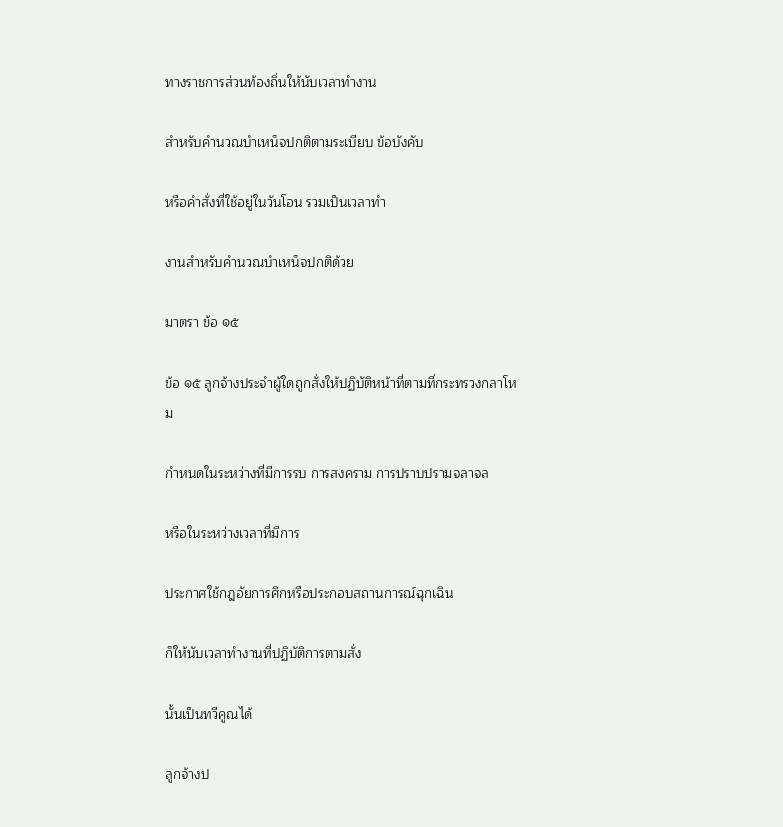ทางราชการส่วนท้องถิ่นให้นับเวลาทำงาน

สำหรับคำนวณบำเหน็จปกติตามระเบียบ ข้อบังคับ

หรือคำสั่งที่ใช้อยู่ในวันโอน รวมเป็นเวลาทำ

งานสำหรับคำนวณบำเหน็จปกติด้วย

มาตรา ข้อ ๑๕

ข้อ ๑๕ ลูกจ้างประจำผู้ใดถูกสั่งให้ปฏิบัติหน้าที่ตามที่กระทรวงกลาโหม

กำหนดในระหว่างที่มีการรบ การสงคราม การปราบปรามจลาจล

หรือในระหว่างเวลาที่มีการ

ประกาศใช้กฎอัยการศึกหรือประกอบสถานการณ์ฉุกเฉิน

ก็ให้นับเวลาทำงานที่ปฏิบัติการตามสั่ง

นั้นเป็นทวีคูณได้

ลูกจ้างป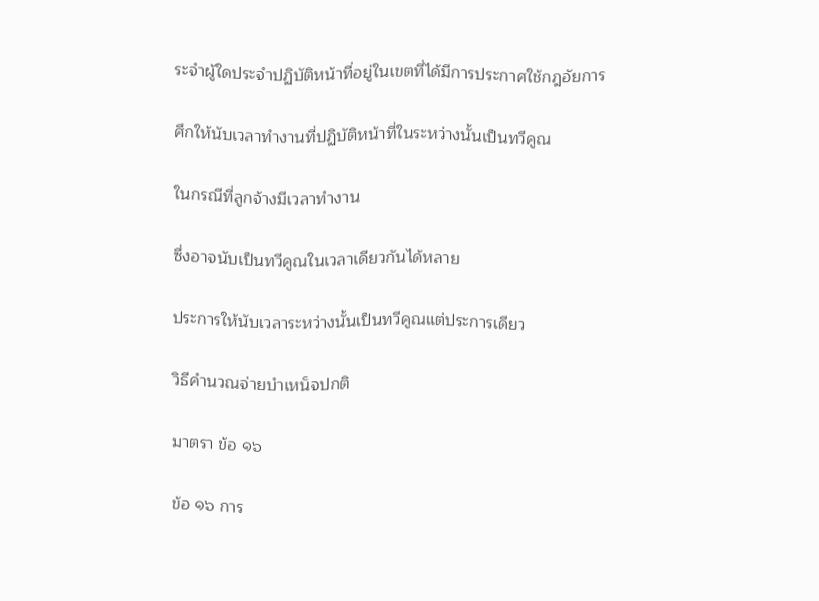ระจำผู้ใดประจำปฏิบัติหน้าที่อยู่ในเขตที่ได้มีการประกาศใช้กฎอัยการ

ศึกให้นับเวลาทำงานที่ปฏิบัติหน้าที่ในระหว่างนั้นเป็นทวีคูณ

ในกรณีที่ลูกจ้างมีเวลาทำงาน

ซึ่งอาจนับเป็นทวีคูณในเวลาเดียวกันได้หลาย

ประการให้นับเวลาระหว่างนั้นเป็นทวีคูณแต่ประการเดียว

วิธีคำนวณจ่ายบำเหน็จปกติ

มาตรา ข้อ ๑๖

ข้อ ๑๖ การ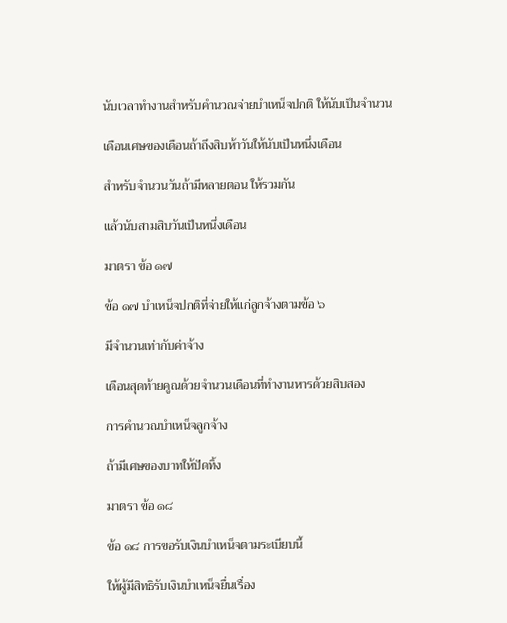นับเวลาทำงานสำหรับคำนวณจ่ายบำเหน็จปกติ ให้นับเป็นจำนวน

เดือนเศษของเดือนถ้าถึงสิบห้าวันให้นับเป็นหนึ่งเดือน

สำหรับจำนวนวันถ้ามีหลายตอน ให้รวมกัน

แล้วนับสามสิบวันเป็นหนึ่งเดือน

มาตรา ข้อ ๑๗

ข้อ ๑๗ บำเหน็จปกติที่จ่ายให้แก่ลูกจ้างตามข้อ ๖

มีจำนวนเท่ากับค่าจ้าง

เดือนสุดท้ายคูณด้วยจำนวนเดือนที่ทำงานหารด้วยสิบสอง

การคำนวณบำเหน็จลูกจ้าง

ถ้ามีเศษของบาทให้ปัดทิ้ง

มาตรา ข้อ ๑๘

ข้อ ๑๘ การขอรับเงินบำเหน็จตามระเบียบนี้

ให้ผู้มีสิทธิรับเงินบำเหน็จยื่นเรื่อง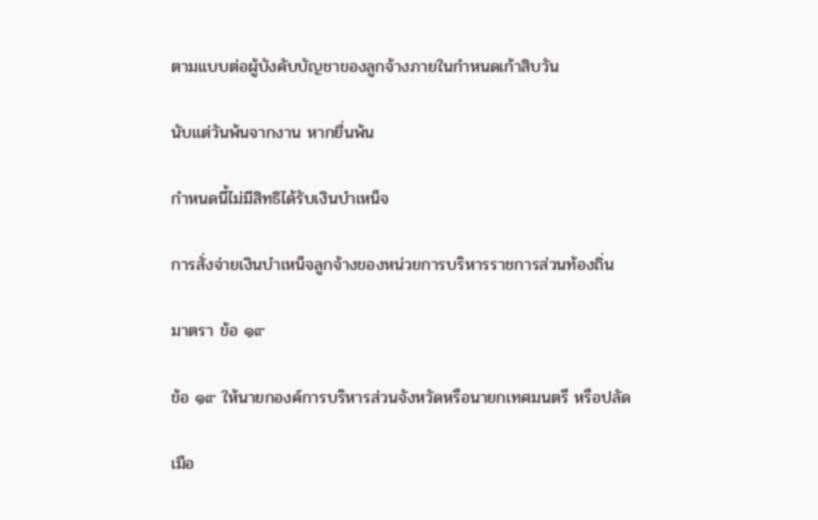ตามแบบต่อผู้บังคับบัญชาของลูกจ้างภายในกำหนดเก้าสิบวัน

นับแต่วันพ้นจากงาน หากยื่นพ้น

กำหนดนี้ไม่มีสิทธิได้รับเงินบำเหน็จ

การสั่งจ่ายเงินบำเหน็จลูกจ้างของหน่วยการบริหารราชการส่วนท้องถิ่น

มาตรา ข้อ ๑๙

ข้อ ๑๙ ให้นายกองค์การบริหารส่วนจังหวัดหรือนายกเทศมนตรี หรือปลัด

เมือ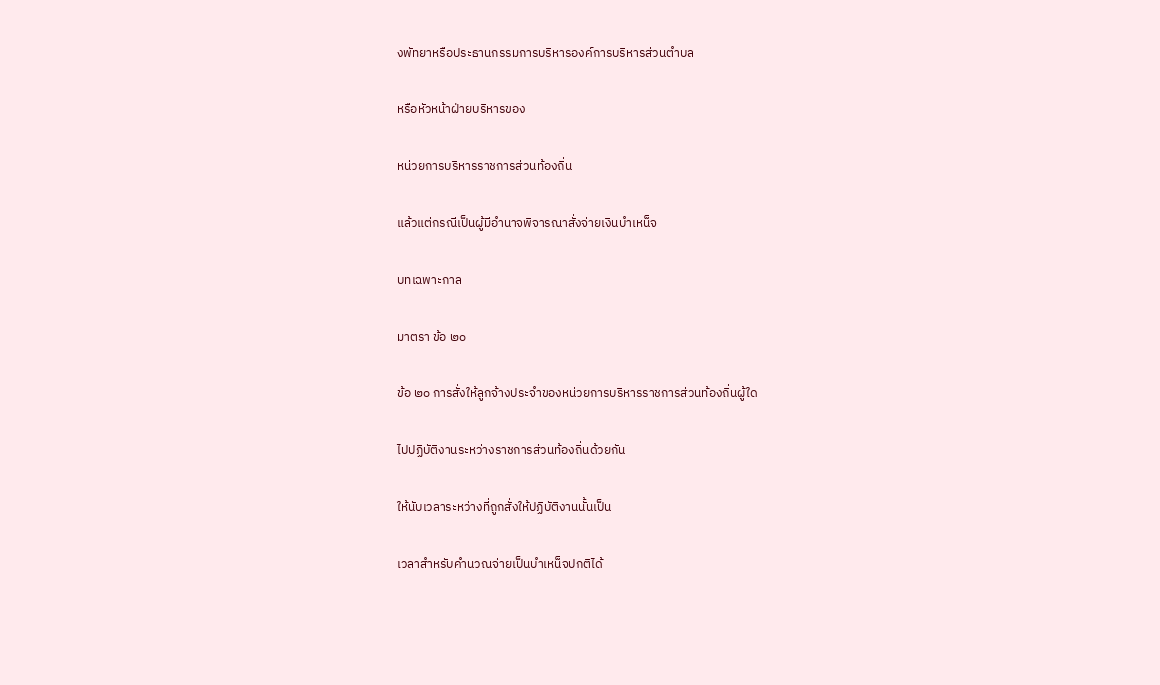งพัทยาหรือประธานกรรมการบริหารองค์การบริหารส่วนตำบล

หรือหัวหน้าฝ่ายบริหารของ

หน่วยการบริหารราชการส่วนท้องถิ่น

แล้วแต่กรณีเป็นผู้มีอำนาจพิจารณาสั่งจ่ายเงินบำเหน็จ

บทเฉพาะกาล

มาตรา ข้อ ๒๐

ข้อ ๒๐ การสั่งให้ลูกจ้างประจำของหน่วยการบริหารราชการส่วนท้องถิ่นผู้ใด

ไปปฏิบัติงานระหว่างราชการส่วนท้องถิ่นด้วยกัน

ให้นับเวลาระหว่างที่ถูกสั่งให้ปฏิบัติงานนั้นเป็น

เวลาสำหรับคำนวณจ่ายเป็นบำเหน็จปกติได้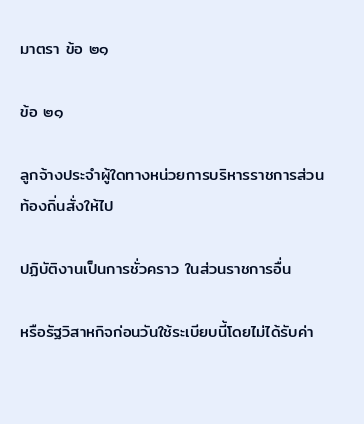มาตรา ข้อ ๒๑

ข้อ ๒๑

ลูกจ้างประจำผู้ใดทางหน่วยการบริหารราชการส่วนท้องถิ่นสั่งให้ไป

ปฏิบัติงานเป็นการชั่วคราว ในส่วนราชการอื่น

หรือรัฐวิสาหกิจก่อนวันใช้ระเบียบนี้โดยไม่ได้รับค่า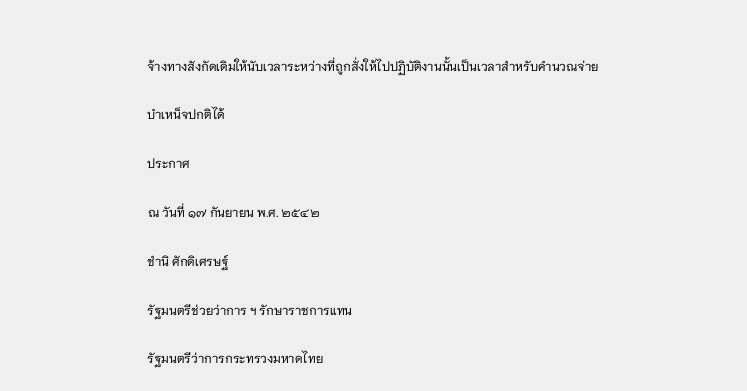จ้างทางสังกัดเดิมให้นับเวลาระหว่างที่ถูกสั่งให้ไปปฏิบัติงานนั้นเป็นเวลาสำหรับคำนวณจ่าย

บำเหน็จปกติได้

ประกาศ

ณ วันที่ ๑๗ กันยายน พ.ศ. ๒๕๔๒

ชำนิ ศักดิเศรษฐ์

รัฐมนตรีช่วยว่าการ ฯ รักษาราชการแทน

รัฐมนตรีว่าการกระทรวงมหาดไทย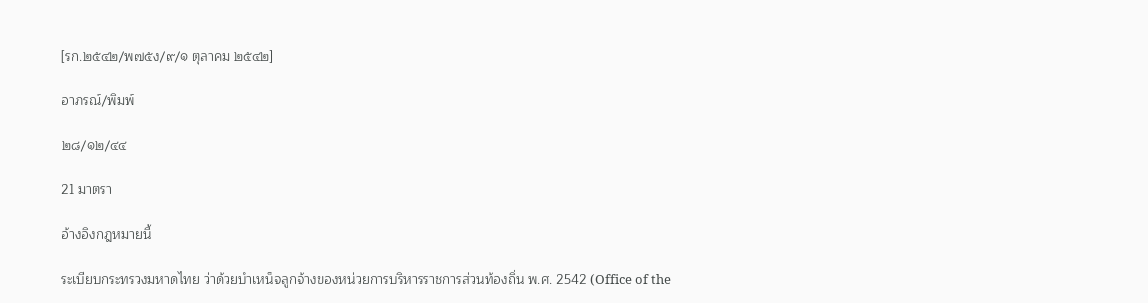[รก.๒๕๔๒/พ๗๕ง/๙/๑ ตุลาคม ๒๕๔๒]

อาภรณ์/พิมพ์

๒๘/๑๒/๔๔

21 มาตรา

อ้างอิงกฎหมายนี้

ระเบียบกระทรวงมหาดไทย ว่าด้วยบำเหน็จลูกจ้างของหน่วยการบริหารราชการส่วนท้องถิ่น พ.ศ. 2542 (Office of the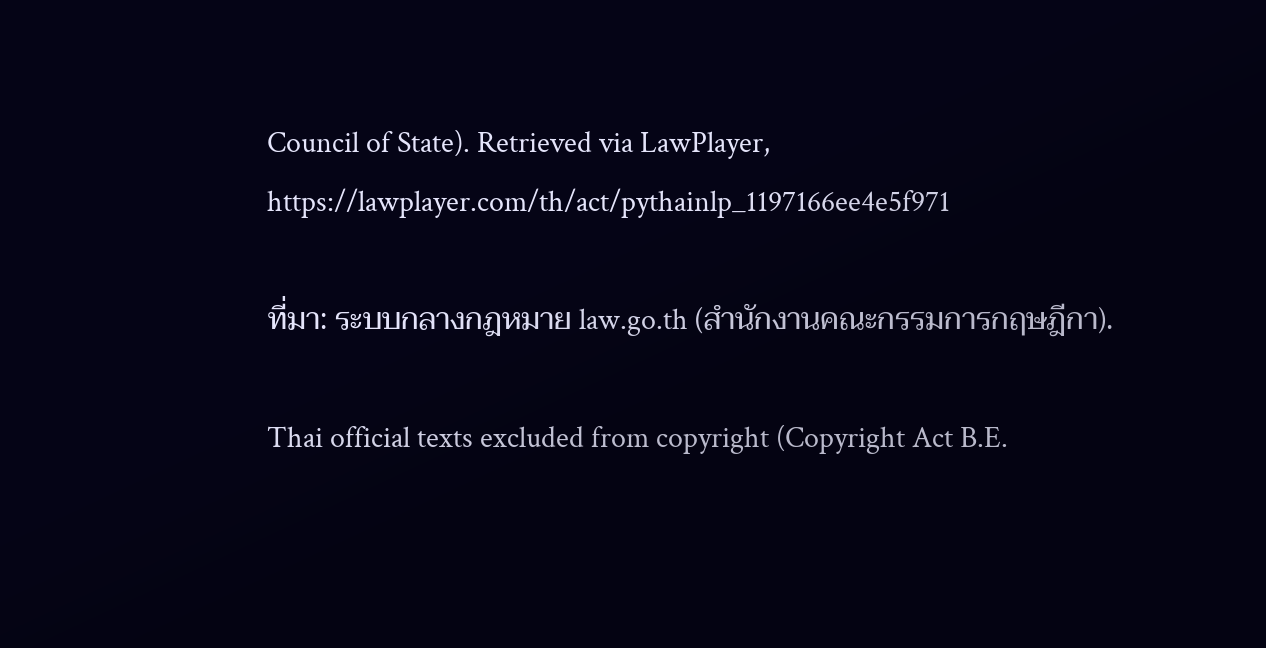Council of State). Retrieved via LawPlayer, https://lawplayer.com/th/act/pythainlp_1197166ee4e5f971

ที่มา: ระบบกลางกฎหมาย law.go.th (สำนักงานคณะกรรมการกฤษฎีกา).

Thai official texts excluded from copyright (Copyright Act B.E.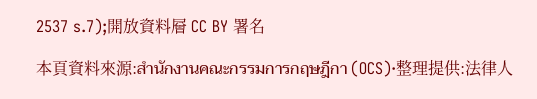2537 s.7);開放資料層 CC BY 署名

本頁資料來源:สำนักงานคณะกรรมการกฤษฎีกา (OCS)·整理提供:法律人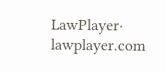LawPlayer· lawplayer.com